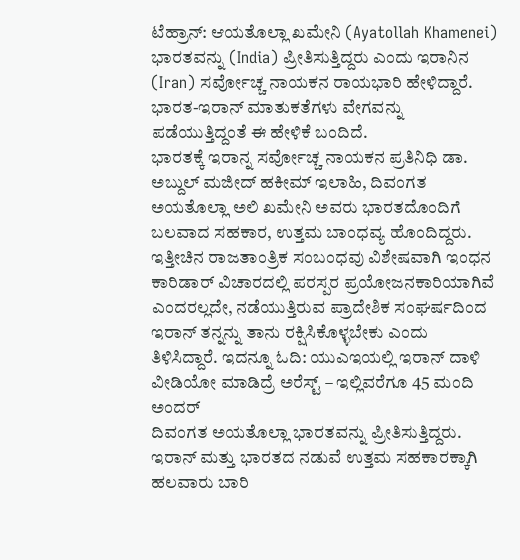ಟೆಹ್ರಾನ್: ಆಯತೊಲ್ಲಾ ಖಮೇನಿ (Ayatollah Khamenei) ಭಾರತವನ್ನು (India) ಪ್ರೀತಿಸುತ್ತಿದ್ದರು ಎಂದು ಇರಾನಿನ (Iran) ಸರ್ವೋಚ್ಚ ನಾಯಕನ ರಾಯಭಾರಿ ಹೇಳಿದ್ದಾರೆ. ಭಾರತ-ಇರಾನ್ ಮಾತುಕತೆಗಳು ವೇಗವನ್ನು ಪಡೆಯುತ್ತಿದ್ದಂತೆ ಈ ಹೇಳಿಕೆ ಬಂದಿದೆ.
ಭಾರತಕ್ಕೆ ಇರಾನ್ನ ಸರ್ವೋಚ್ಚ ನಾಯಕನ ಪ್ರತಿನಿಧಿ ಡಾ. ಅಬ್ದುಲ್ ಮಜೀದ್ ಹಕೀಮ್ ಇಲಾಹಿ, ದಿವಂಗತ ಅಯತೊಲ್ಲಾ ಅಲಿ ಖಮೇನಿ ಅವರು ಭಾರತದೊಂದಿಗೆ ಬಲವಾದ ಸಹಕಾರ, ಉತ್ತಮ ಬಾಂಧವ್ಯ ಹೊಂದಿದ್ದರು. ಇತ್ತೀಚಿನ ರಾಜತಾಂತ್ರಿಕ ಸಂಬಂಧವು ವಿಶೇಷವಾಗಿ ಇಂಧನ ಕಾರಿಡಾರ್ ವಿಚಾರದಲ್ಲಿ ಪರಸ್ಪರ ಪ್ರಯೋಜನಕಾರಿಯಾಗಿವೆ ಎಂದರಲ್ಲದೇ, ನಡೆಯುತ್ತಿರುವ ಪ್ರಾದೇಶಿಕ ಸಂಘರ್ಷದಿಂದ ಇರಾನ್ ತನ್ನನ್ನು ತಾನು ರಕ್ಷಿಸಿಕೊಳ್ಳಬೇಕು ಎಂದು ತಿಳಿಸಿದ್ದಾರೆ. ಇದನ್ನೂ ಓದಿ: ಯುಎಇಯಲ್ಲಿ ಇರಾನ್ ದಾಳಿ ವೀಡಿಯೋ ಮಾಡಿದ್ರೆ ಅರೆಸ್ಟ್ – ಇಲ್ಲಿವರೆಗೂ 45 ಮಂದಿ ಅಂದರ್
ದಿವಂಗತ ಅಯತೊಲ್ಲಾ ಭಾರತವನ್ನು ಪ್ರೀತಿಸುತ್ತಿದ್ದರು. ಇರಾನ್ ಮತ್ತು ಭಾರತದ ನಡುವೆ ಉತ್ತಮ ಸಹಕಾರಕ್ಕಾಗಿ ಹಲವಾರು ಬಾರಿ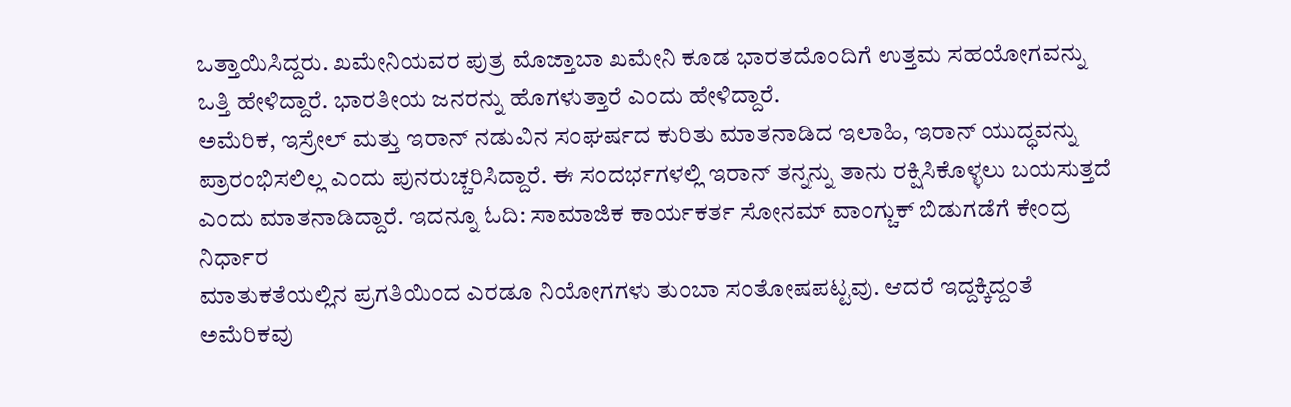ಒತ್ತಾಯಿಸಿದ್ದರು. ಖಮೇನಿಯವರ ಪುತ್ರ ಮೊಜ್ತಾಬಾ ಖಮೇನಿ ಕೂಡ ಭಾರತದೊಂದಿಗೆ ಉತ್ತಮ ಸಹಯೋಗವನ್ನು ಒತ್ತಿ ಹೇಳಿದ್ದಾರೆ. ಭಾರತೀಯ ಜನರನ್ನು ಹೊಗಳುತ್ತಾರೆ ಎಂದು ಹೇಳಿದ್ದಾರೆ.
ಅಮೆರಿಕ, ಇಸ್ರೇಲ್ ಮತ್ತು ಇರಾನ್ ನಡುವಿನ ಸಂಘರ್ಷದ ಕುರಿತು ಮಾತನಾಡಿದ ಇಲಾಹಿ, ಇರಾನ್ ಯುದ್ಧವನ್ನು ಪ್ರಾರಂಭಿಸಲಿಲ್ಲ ಎಂದು ಪುನರುಚ್ಚರಿಸಿದ್ದಾರೆ. ಈ ಸಂದರ್ಭಗಳಲ್ಲಿ ಇರಾನ್ ತನ್ನನ್ನು ತಾನು ರಕ್ಷಿಸಿಕೊಳ್ಳಲು ಬಯಸುತ್ತದೆ ಎಂದು ಮಾತನಾಡಿದ್ದಾರೆ. ಇದನ್ನೂ ಓದಿ: ಸಾಮಾಜಿಕ ಕಾರ್ಯಕರ್ತ ಸೋನಮ್ ವಾಂಗ್ಚುಕ್ ಬಿಡುಗಡೆಗೆ ಕೇಂದ್ರ ನಿರ್ಧಾರ
ಮಾತುಕತೆಯಲ್ಲಿನ ಪ್ರಗತಿಯಿಂದ ಎರಡೂ ನಿಯೋಗಗಳು ತುಂಬಾ ಸಂತೋಷಪಟ್ಟವು. ಆದರೆ ಇದ್ದಕ್ಕಿದ್ದಂತೆ ಅಮೆರಿಕವು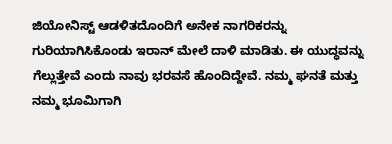ಜಿಯೋನಿಸ್ಟ್ ಆಡಳಿತದೊಂದಿಗೆ ಅನೇಕ ನಾಗರಿಕರನ್ನು ಗುರಿಯಾಗಿಸಿಕೊಂಡು ಇರಾನ್ ಮೇಲೆ ದಾಳಿ ಮಾಡಿತು. ಈ ಯುದ್ಧವನ್ನು ಗೆಲ್ಲುತ್ತೇವೆ ಎಂದು ನಾವು ಭರವಸೆ ಹೊಂದಿದ್ದೇವೆ. ನಮ್ಮ ಘನತೆ ಮತ್ತು ನಮ್ಮ ಭೂಮಿಗಾಗಿ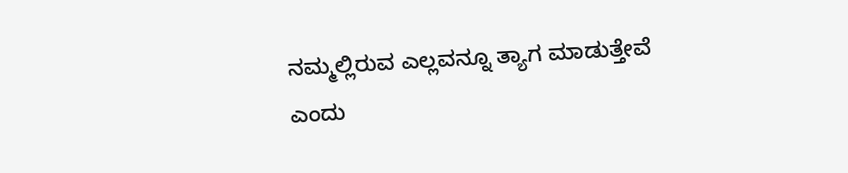ನಮ್ಮಲ್ಲಿರುವ ಎಲ್ಲವನ್ನೂ ತ್ಯಾಗ ಮಾಡುತ್ತೇವೆ ಎಂದು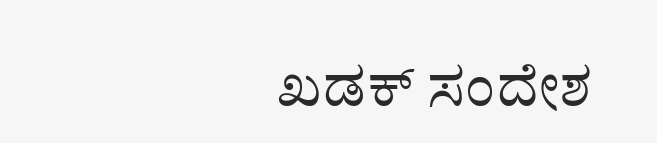ಖಡಕ್ ಸಂದೇಶ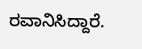ರವಾನಿಸಿದ್ದಾರೆ.